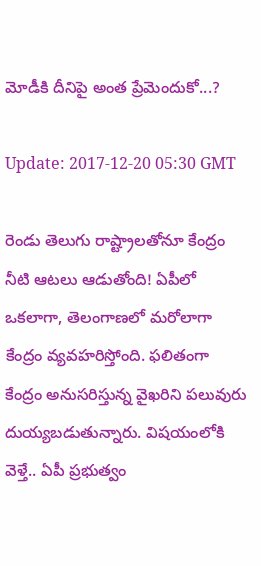మోడీకి దీనిపై అంత ప్రేమెందుకో...?

Update: 2017-12-20 05:30 GMT

రెండు తెలుగు రాష్ట్రాలతోనూ కేంద్రం నీటి ఆట‌లు ఆడుతోంది! ఏపీలో ఒక‌లాగా, తెలంగాణ‌లో మ‌రోలాగా కేంద్రం వ్య‌వ‌హ‌రిస్తోంది. ఫ‌లితంగా కేంద్రం అనుస‌రిస్తున్న వైఖ‌రిని ప‌లువురు దుయ్య‌బ‌డుతున్నారు. విష‌యంలోకి వెళ్తే.. ఏపీ ప్ర‌భుత్వం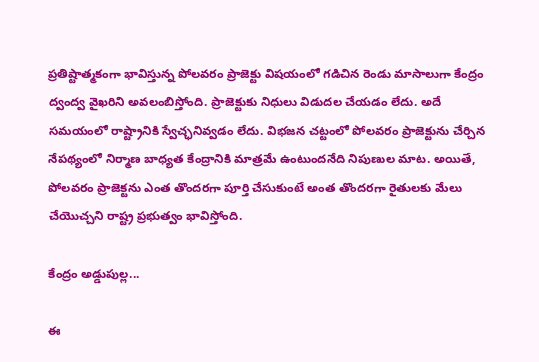ప్ర‌తిష్టాత్మ‌కంగా భావిస్తున్న పోల‌వ‌రం ప్రాజెక్టు విష‌యంలో గ‌డిచిన రెండు మాసాలుగా కేంద్రం ద్వంద్వ వైఖ‌రిని అవ‌లంబిస్తోంది. ప్రాజెక్టుకు నిధులు విడుద‌ల చేయ‌డం లేదు. అదే స‌మ‌యంలో రాష్ట్రానికి స్వేచ్ఛ‌నివ్వ‌డం లేదు. విభ‌జ‌న చ‌ట్టంలో పోల‌వ‌రం ప్రాజెక్టును చేర్చిన నేప‌థ్యంలో నిర్మాణ బాధ్య‌త కేంద్రానికి మాత్ర‌మే ఉంటుంద‌నేది నిపుణుల మాట‌. అయితే, పోల‌వ‌రం ప్రాజెక్ట‌ను ఎంత తొంద‌ర‌గా పూర్తి చేసుకుంటే అంత తొంద‌ర‌గా రైతుల‌కు మేలు చేయొచ్చ‌ని రాష్ట్ర ప్ర‌భుత్వం భావిస్తోంది.

కేంద్రం అడ్డుపుల్ల...

ఈ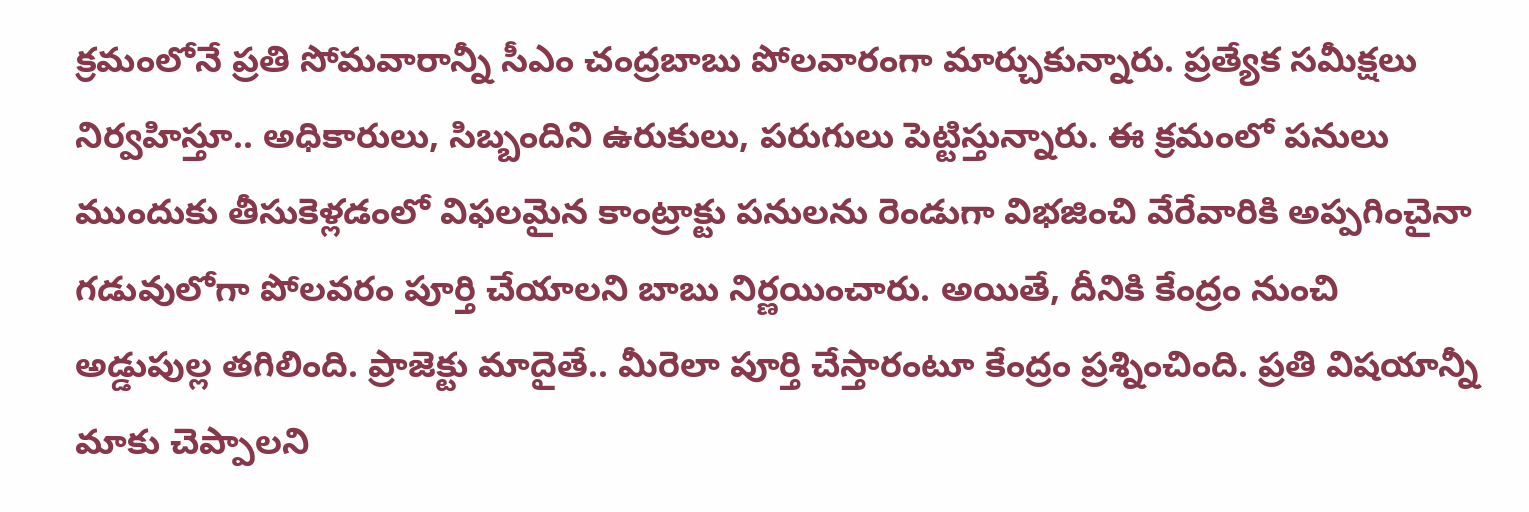క్ర‌మంలోనే ప్ర‌తి సోమ‌వారాన్నీ సీఎం చంద్ర‌బాబు పోల‌వారంగా మార్చుకున్నారు. ప్ర‌త్యేక స‌మీక్ష‌లు నిర్వ‌హిస్తూ.. అధికారులు, సిబ్బందిని ఉరుకులు, ప‌రుగులు పెట్టిస్తున్నారు. ఈ క్ర‌మంలో పనులు ముందుకు తీసుకెళ్ల‌డంలో విఫ‌ల‌మైన కాంట్రాక్టు ప‌నుల‌ను రెండుగా విభ‌జించి వేరేవారికి అప్ప‌గించైనా గ‌డువులోగా పోల‌వ‌రం పూర్తి చేయాల‌ని బాబు నిర్ణ‌యించారు. అయితే, దీనికి కేంద్రం నుంచి అడ్డుపుల్ల త‌గిలింది. ప్రాజెక్టు మాదైతే.. మీరెలా పూర్తి చేస్తారంటూ కేంద్రం ప్ర‌శ్నించింది. ప్ర‌తి విష‌యాన్నీ మాకు చెప్పాల‌ని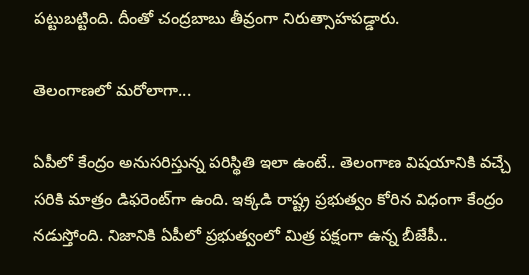ప‌ట్టుబ‌ట్టింది. దీంతో చంద్ర‌బాబు తీవ్రంగా నిరుత్సాహ‌ప‌డ్డారు.

తెలంగాణలో మరోలాగా...

ఏపీలో కేంద్రం అనుస‌రిస్తున్న ప‌రిస్థితి ఇలా ఉంటే.. తెలంగాణ విష‌యానికి వ‌చ్చే స‌రికి మాత్రం డిఫ‌రెంట్‌గా ఉంది. ఇక్క‌డి రాష్ట్ర ప్ర‌భుత్వం కోరిన విధంగా కేంద్రం నడుస్తోంది. నిజానికి ఏపీలో ప్ర‌భుత్వంలో మిత్ర ప‌క్షంగా ఉన్న బీజేపీ..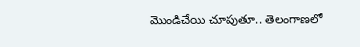మొండిచేయి చూపుతూ.. తెలంగాణ‌లో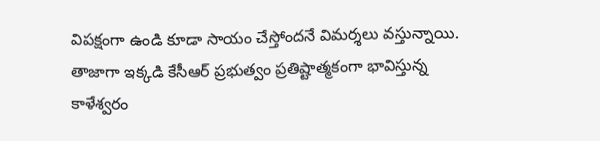విప‌క్షంగా ఉండి కూడా సాయం చేస్తోంద‌నే విమ‌ర్శ‌లు వ‌స్తున్నాయి. తాజాగా ఇక్క‌డి కేసీఆర్ ప్ర‌భుత్వం ప్ర‌తిష్టాత్మ‌కంగా భావిస్తున్న కాళేశ్వరం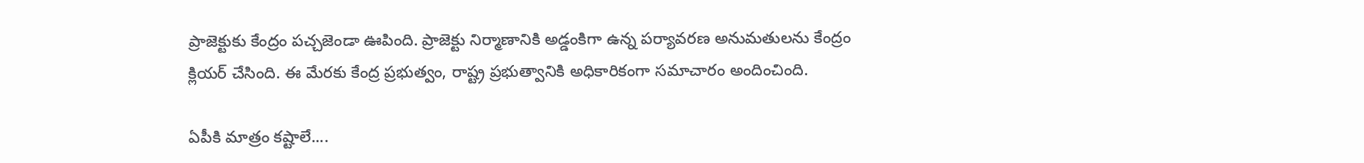ప్రాజెక్టుకు కేంద్రం పచ్చజెండా ఊపింది. ప్రాజెక్టు నిర్మాణానికి అడ్డంకిగా ఉన్న పర్యావరణ అనుమతులను కేంద్రం క్లియర్ చేసింది. ఈ మేరకు కేంద్ర ప్రభుత్వం, రాష్ట్ర ప్రభుత్వానికి అధికారికంగా సమాచారం అందించింది.

ఏపీకి మాత్రం కష్టాలే....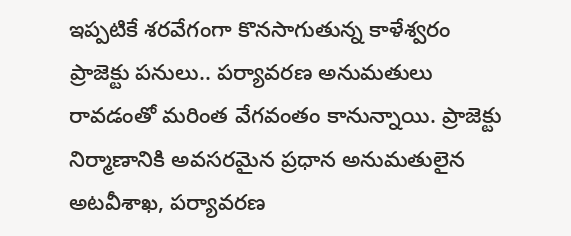ఇప్పటికే శరవేగంగా కొనసాగుతున్న కాళేశ్వరం ప్రాజెక్టు పనులు.. పర్యావరణ అనుమతులు రావడంతో మరింత వేగవంతం కానున్నాయి. ప్రాజెక్టు నిర్మాణానికి అవసరమైన ప్రధాన అనుమతులైన అటవీశాఖ, పర్యావరణ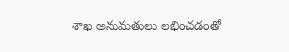శాఖ అనుమతులు లభించడంతో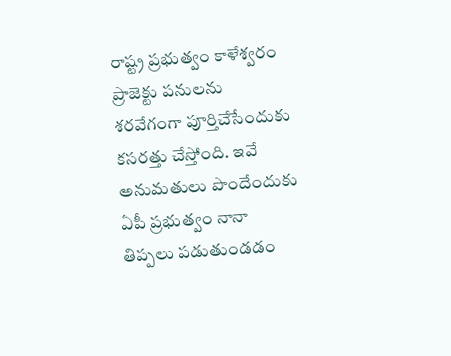రాష్ట్ర ప్రభుత్వం కాళేశ్వరం ప్రాజెక్టు పనులను శరవేగంగా పూర్తిచేసేందుకు కసరత్తు చేస్తోంది. ఇవే అనుమ‌తులు పొందేందుకు ఏపీ ప్ర‌భుత్వం నానా తిప్ప‌లు ప‌డుతుండ‌డం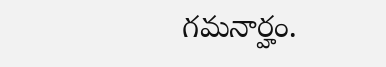గ‌మ‌నార్హం.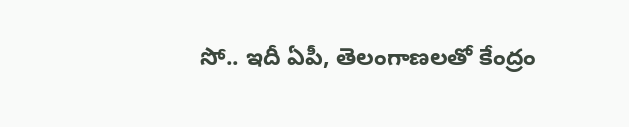సో.. ఇదీ ఏపీ, తెలంగాణ‌ల‌తో కేంద్రం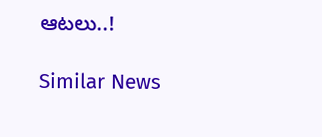ఆట‌లు..!

Similar News